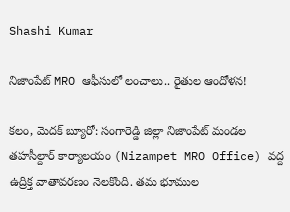Shashi Kumar

నిజాంపేట్ MRO ఆఫీసులో లంచాలు.. రైతుల ఆందోళన!

కలం, మెదక్ బ్యూరో: సంగారెడ్డి జిల్లా నిజాంపేట్ మండల తహసీల్దార్ కార్యాలయం (Nizampet MRO Office) వద్ద ఉద్రిక్త వాతావరణం నెలకొంది. తమ భూముల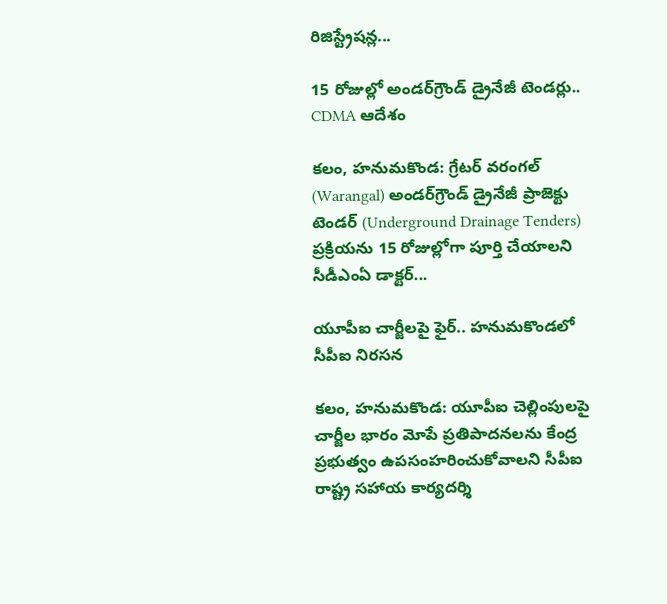రిజిస్ట్రేషన్ల...

15 రోజుల్లో అండర్‌గ్రౌండ్‌ డ్రైనేజీ టెండర్లు.. CDMA ఆదేశం

కలం, హనుమకొండ: గ్రేటర్‌ వరంగల్‌ (Warangal) అండర్‌గ్రౌండ్‌ డ్రైనేజీ ప్రాజెక్టు టెండర్‌ (Underground Drainage Tenders) ప్రక్రియను 15 రోజుల్లోగా పూర్తి చేయాలని సీడీఎంఏ డాక్టర్‌...

యూపీఐ చార్జీలపై ఫైర్.. హనుమకొండలో సీపీఐ నిరసన

కలం, హనుమకొండ: యూపీఐ చెల్లింపులపై చార్జీల భారం మోపే ప్రతిపాదనలను కేంద్ర ప్రభుత్వం ఉపసంహరించుకోవాలని సీపీఐ రాష్ట్ర సహాయ కార్యదర్శి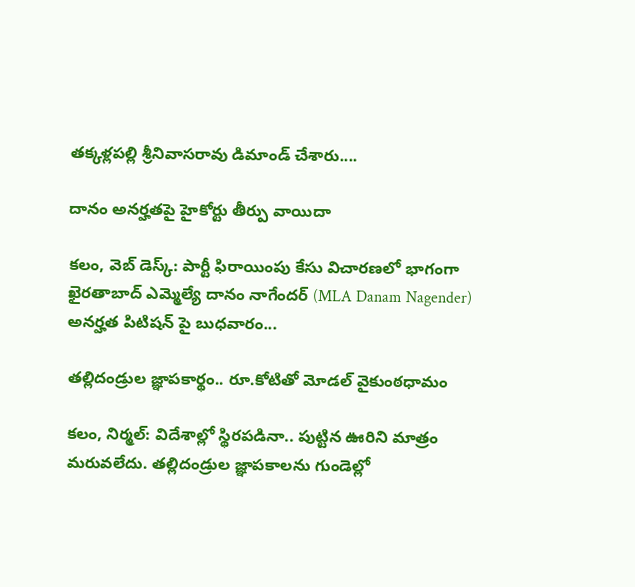తక్కళ్లపల్లి శ్రీనివాసరావు డిమాండ్‌ చేశారు....

దానం అనర్హతపై హైకోర్టు తీర్పు వాయిదా

కలం, వెబ్ డెస్క్: పార్టీ ఫిరాయింపు కేసు విచారణలో భాగంగా ఖైరతాబాద్ ఎమ్మెల్యే దానం నాగేందర్ (MLA Danam Nagender) అనర్హత పిటిషన్ పై బుధవారం...

తల్లిదండ్రుల జ్ఞాపకార్థం.. రూ.కోటితో మోడల్ వైకుంఠధామం

కలం, నిర్మల్: విదేశాల్లో స్థిరపడినా.. పుట్టిన ఊరిని మాత్రం మరువలేదు. తల్లిదండ్రుల జ్ఞాపకాలను గుండెల్లో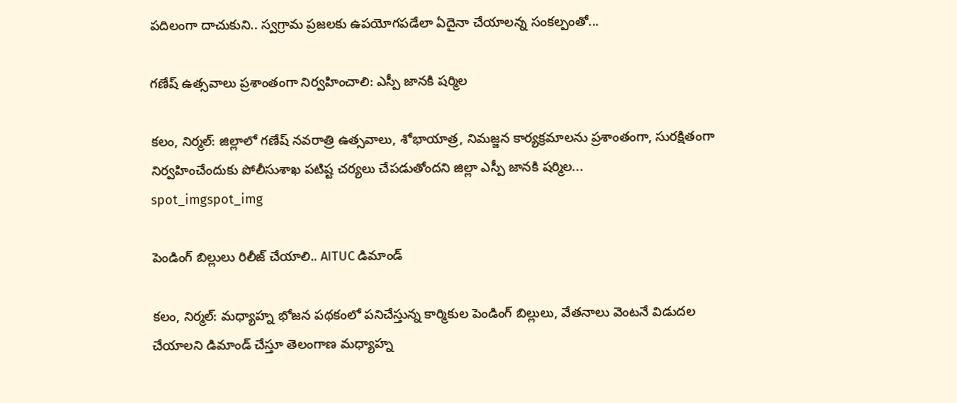పదిలంగా దాచుకుని.. స్వగ్రామ ప్రజలకు ఉపయోగపడేలా ఏదైనా చేయాలన్న సంకల్పంతో...

గణేష్ ఉత్సవాలు ప్రశాంతంగా నిర్వహించాలి: ఎస్పీ జానకి షర్మిల

కలం, నిర్మల్: జిల్లాలో గణేష్ నవరాత్రి ఉత్సవాలు, శోభాయాత్ర, నిమజ్జన కార్యక్రమాలను ప్రశాంతంగా, సురక్షితంగా నిర్వహించేందుకు పోలీసుశాఖ పటిష్ట చర్యలు చేపడుతోందని జిల్లా ఎస్పీ జానకి షర్మిల...
spot_imgspot_img

పెండింగ్ బిల్లులు రిలీజ్ చేయాలి.. AITUC డిమాండ్

కలం, నిర్మల్: మధ్యాహ్న భోజన పథకంలో పనిచేస్తున్న కార్మికుల పెండింగ్ బిల్లులు, వేతనాలు వెంటనే విడుదల చేయాలని డిమాండ్ చేస్తూ తెలంగాణ మధ్యాహ్న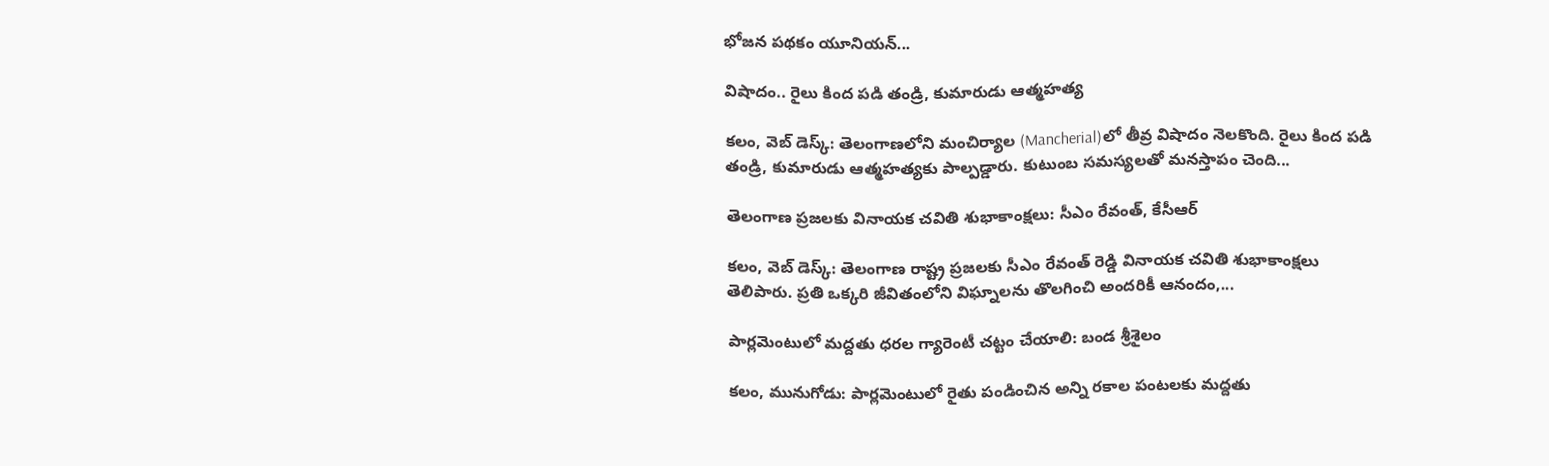భోజన పథకం యూనియన్...

విషాదం.. రైలు కింద పడి తండ్రి, కుమారుడు ఆత్మహత్య

కలం, వెబ్ డెస్క్: తెలంగాణలోని మంచిర్యాల (Mancherial)లో తీవ్ర విషాదం నెలకొంది. రైలు కింద పడి తండ్రి, కుమారుడు ఆత్మహత్యకు పాల్పడ్డారు. కుటుంబ సమస్యలతో మనస్తాపం చెంది...

తెలంగాణ ప్రజలకు వినాయక చవితి శుభాకాంక్షలు: సీఎం రేవంత్, కేసీఆర్

కలం, వెబ్ డెస్క్: తెలంగాణ రాష్ట్ర ప్రజలకు సీఎం రేవంత్ రెడ్డి వినాయక చవితి శుభాకాంక్షలు తెలిపారు. ప్రతి ఒక్కరి జీవితంలోని విఘ్నాలను తొలగించి అందరికీ ఆనందం,...

పార్లమెంటులో మద్దతు ధరల గ్యారెంటీ చట్టం చేయాలి: బండ శ్రీశైలం

కలం, మునుగోడు: పార్లమెంటులో రైతు పండించిన అన్ని రకాల పంటలకు మద్దతు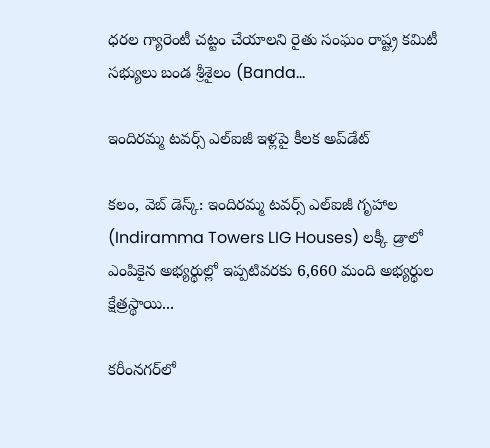ధరల గ్యారెంటీ చట్టం చేయాలని రైతు సంఘం రాష్ట్ర కమిటీ సభ్యులు బండ శ్రీశైలం (Banda...

ఇందిరమ్మ టవర్స్‌ ఎల్‌ఐజీ ఇళ్లపై కీలక అప్‌డేట్

కలం, వెబ్ డెస్క్: ఇందిరమ్మ టవర్స్‌ ఎల్‌ఐజీ గృహాల (Indiramma Towers LIG Houses) లక్కీ డ్రాలో ఎంపికైన అభ్యర్థుల్లో ఇప్పటివరకు 6,660 మంది అభ్యర్థుల క్షేత్రస్థాయి...

కరీంనగర్‌లో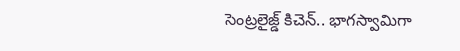సెంట్రలైజ్డ్ కిచెన్.. భాగస్వామిగా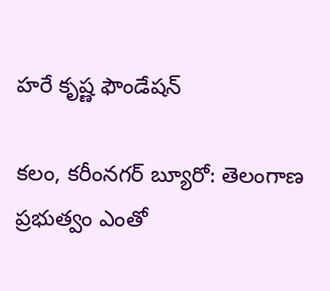హరే కృష్ణ ఫౌండేషన్

కలం, కరీంనగర్ బ్యూరో: తెలంగాణ ప్రభుత్వం ఎంతో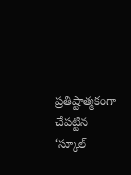ప్రతిష్టాత్మకంగా చేపట్టిన ‘స్కూల్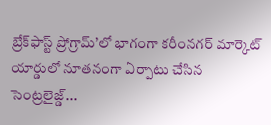బ్రేక్‌ఫాస్ట్ ప్రోగ్రామ్’లో భాగంగా కరీంనగర్ మార్కెట్ యార్డులో నూతనంగా ఏర్పాటు చేసిన సెంట్రలైజ్డ్...